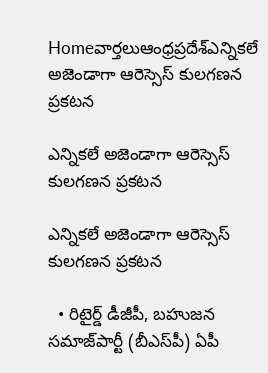Homeవార్తలుఆంధ్రప్రదేశ్‌ఎన్నికలే అజెండాగా ఆరెస్సెస్ కులగణన ప్రకటన

ఎన్నికలే అజెండాగా ఆరెస్సెస్ కులగణన ప్రకటన

ఎన్నికలే అజెండాగా ఆరెస్సెస్ కులగణన ప్రకటన

  • రిటైర్డ్ డీజీపీ, బ‌హుజ‌న స‌మాజ్‌పార్టీ (బీఎస్‌పీ) ఏపీ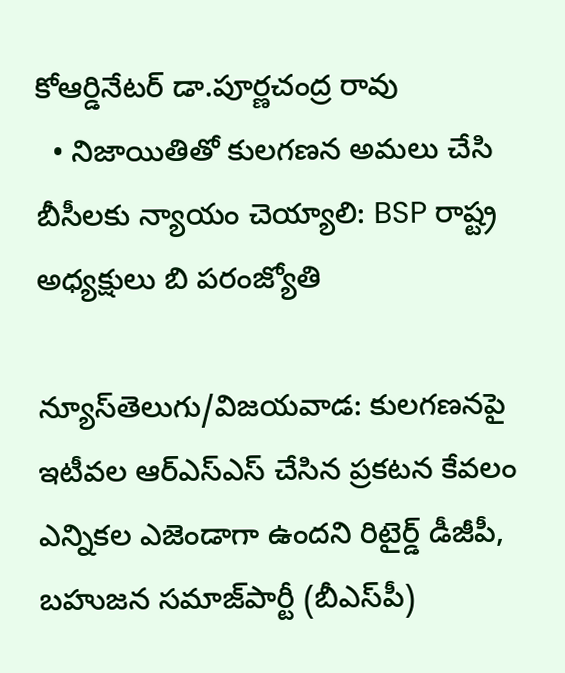కోఆర్డినేటర్ డా.పూర్ణచంద్ర రావు
  • నిజాయితితో కులగణన అమలు చేసి బీసీలకు న్యాయం చెయ్యాలి: BSP రాష్ట్ర అధ్యక్షులు బి పరంజ్యోతి

న్యూస్‌తెలుగు/విజ‌య‌వాడ: కుల‌గ‌ణ‌న‌పై ఇటీవ‌ల ఆర్ఎస్ఎస్ చేసిన ప్ర‌క‌ట‌న కేవ‌లం ఎన్నికల ఎజెండాగా ఉంద‌ని రిటైర్డ్ డీజీపీ, బ‌హుజ‌న స‌మాజ్‌పార్టీ (బీఎస్‌పీ)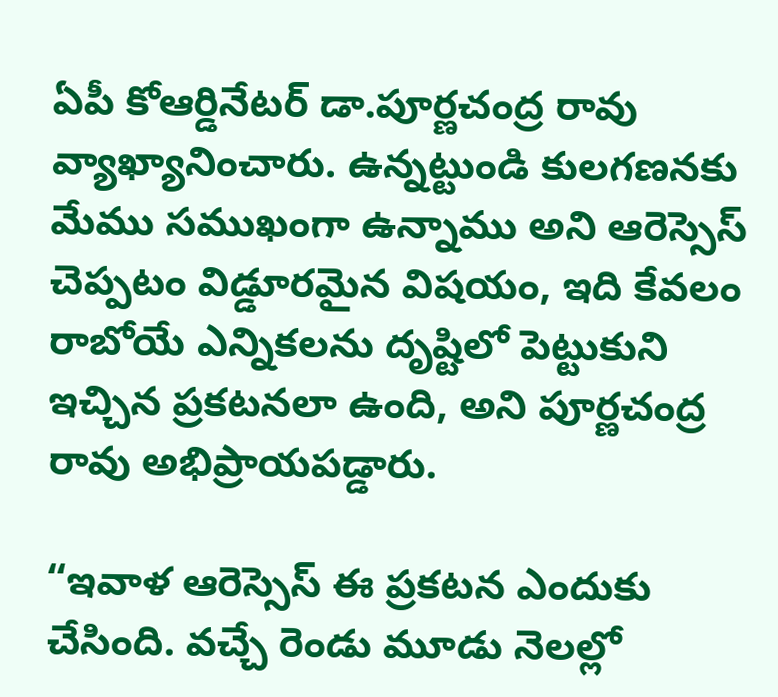ఏపీ కోఆర్డినేటర్ డా.పూర్ణచంద్ర రావు వ్యాఖ్యానించారు. ఉన్నట్టుండి కులగణనకు మేము సముఖంగా ఉన్నాము అని ఆరెస్సెస్ చెప్పటం విడ్డూరమైన విషయం, ఇది కేవలం రాబోయే ఎన్నికలను దృష్టిలో పెట్టుకుని ఇచ్చిన ప్రకటనలా ఉంది, అని పూర్ణచంద్ర రావు అభిప్రాయపడ్డారు.

“ఇవాళ ఆరెస్సెస్ ఈ ప్రకటన ఎందుకు చేసింది. వచ్చే రెండు మూడు నెలల్లో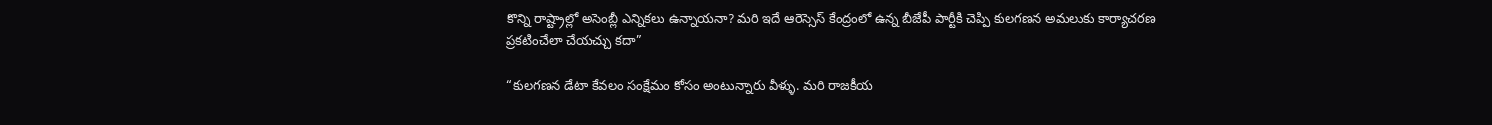కొన్ని రాష్ట్రాల్లో అసెంబ్లీ ఎన్నికలు ఉన్నాయనా? మరి ఇదే ఆరెస్సెస్ కేంద్రంలో ఉన్న బీజేపీ పార్టీకి చెప్పి కులగణన అమలుకు కార్యాచ‌రణ ప్రకటించేలా చేయచ్చు కదా”

“కులగణన డేటా కేవలం సంక్షేమం కోసం అంటున్నారు వీళ్ళు. మరి రాజకీయ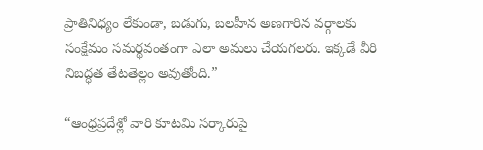ప్రాతినిధ్యం లేకుండా, బడుగు, బలహీన అణగారిన వర్గాలకు సంక్షేమం సమర్థవంతంగా ఎలా అమలు చేయగలరు. ఇక్కడే వీరి నిబద్ధత తేటతెల్లం అవుతోంది.”

“ఆంధ్రప్రదేశ్లో వారి కూటమి సర్కారుపై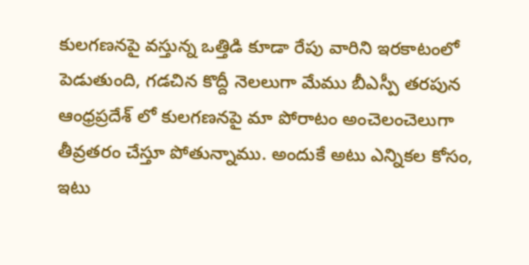కులగణనపై వస్తున్న ఒత్తిడి కూడా రేపు వారిని ఇరకాటంలో పెడుతుంది, గడచిన కొద్దీ నెలలుగా మేము బీఎస్పీ తరపున ఆంధ్రప్రదేశ్ లో కులగణనపై మా పోరాటం అంచెలంచెలుగా తీవ్రతరం చేస్తూ పోతున్నాము. అందుకే అటు ఎన్నికల కోసం, ఇటు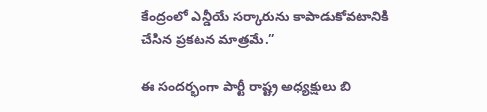కేంద్రంలో ఎన్డీయే సర్కారును కాపాడుకోవటానికి చేసిన ప్రకటన మాత్రమే.”

ఈ సందర్భంగా పార్టీ రాష్ట్ర అధ్యక్షులు బి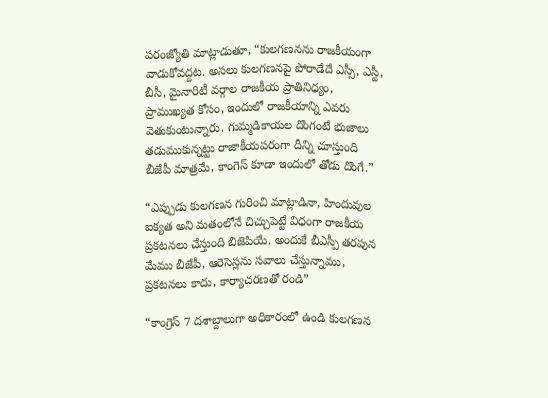పరంజ్యోతి మాట్లాడుతూ, “కులగణనను రాజకీయంగా వాడుకోవద్దట. అసలు కులగణనపై పోరాడేదే ఎస్సీ, ఎస్టీ, బీసీ, మైనారిటీ వర్గాల రాజకీయ ప్రాతినిధ్యం, ప్రాముఖ్యత కోసం, ఇందులో రాజకీయాన్ని ఎవరు వెతుకుంటున్నారు. గుమ్మడికాయల దొంగంటే భుజాలు తడుముకున్నట్టు రాజాకీయపరంగా దీన్ని చూస్తుంది బీజేపీ మాత్రమే, కాంగెస్ కూడా ఇందులో తోడు దొంగే.”

“ఎప్పుడు కులగణన గురించి మాట్లాడినా, హిందువుల ఐక్యత అని మతంలోనే చిచ్చుపెట్టే విధంగా రాజకీయ ప్రకటనలు చేస్తుంది బిజెపియే. అందుకే బీఎస్పీ తరపున మేము బీజేపీ, ఆరెసెస్లను సవాలు చేస్తున్నాము, ప్రకటనలు కాదు, కార్యాచరణతో రండి”

“కాంగ్రెస్ 7 దశాబ్దాలుగా అధికారంలో ఉండి కులగణన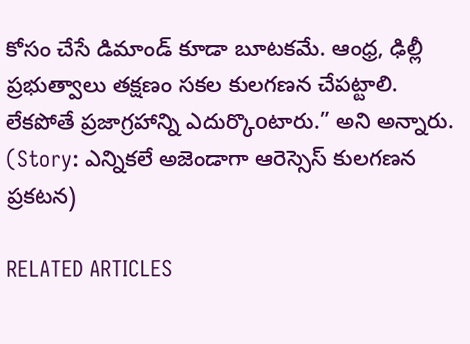కోసం చేసే డిమాండ్ కూడా బూటకమే. ఆంధ్ర, ఢిల్లీ ప్రభుత్వాలు తక్షణం సకల కులగణన చేపట్టాలి. లేకపోతే ప్రజాగ్రహాన్ని ఎదుర్కొoటారు.” అని అన్నారు. (Story: ఎన్నికలే అజెండాగా ఆరెస్సెస్ కులగణన ప్రకటన)

RELATED ARTICLES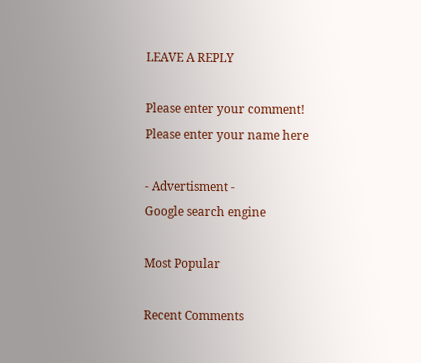LEAVE A REPLY

Please enter your comment!
Please enter your name here

- Advertisment -
Google search engine

Most Popular

Recent Comments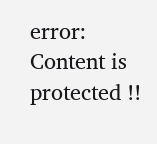error: Content is protected !!